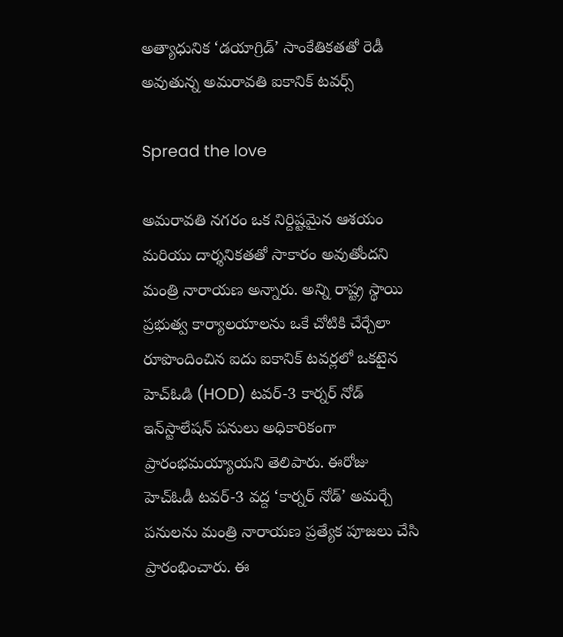అత్యాధునిక ‘డయాగ్రిడ్’ సాంకేతికతతో రెడీ అవుతున్న అమరావతి ఐకానిక్ టవర్స్

Spread the love

అమరావతి నగరం ఒక నిర్దిష్టమైన ఆశయం మరియు దార్శనికతతో సాకారం అవుతోందని మంత్రి నారాయణ అన్నారు. అన్ని రాష్ట్ర స్థాయి ప్రభుత్వ కార్యాలయాలను ఒకే చోటికి చేర్చేలా రూపొందించిన ఐదు ఐకానిక్ టవర్లలో ఒకటైన హెచ్ఓడి (HOD) టవర్-3 కార్నర్ నోడ్ ఇన్‌స్టాలేషన్ పనులు అధికారికంగా ప్రారంభమయ్యాయని తెలిపారు. ఈరోజు హెచ్‌ఓడీ టవర్-3 వద్ద ‘కార్నర్ నోడ్’ అమర్చే పనులను మంత్రి నారాయణ ప్రత్యేక పూజలు చేసి ప్రారంభించారు. ఈ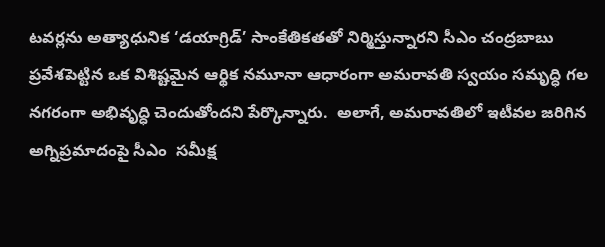టవర్లను అత్యాధునిక ‘డయాగ్రిడ్’ సాంకేతికతతో నిర్మిస్తున్నారని సీఎం చంద్రబాబు ప్రవేశపెట్టిన ఒక విశిష్టమైన ఆర్థిక నమూనా ఆధారంగా అమరావతి స్వయం సమృద్ధి గల నగరంగా అభివృద్ధి చెందుతోందని పేర్కొన్నారు.  అలాగే, అమరావతిలో ఇటీవల జరిగిన అగ్నిప్రమాదంపై సీఎం  సమీక్ష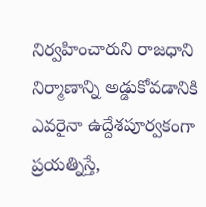నిర్వహించారుని రాజధాని నిర్మాణాన్ని అడ్డుకోవడానికి ఎవరైనా ఉద్దేశపూర్వకంగా ప్రయత్నిస్తే,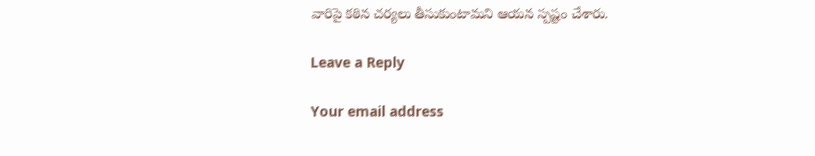వారిపై కఠిన చర్యలు తీసుకుంటామని ఆయన స్పష్టం చేశారు.

Leave a Reply

Your email address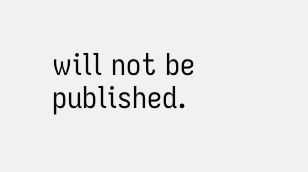will not be published.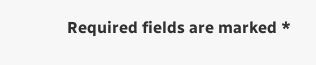Required fields are marked *